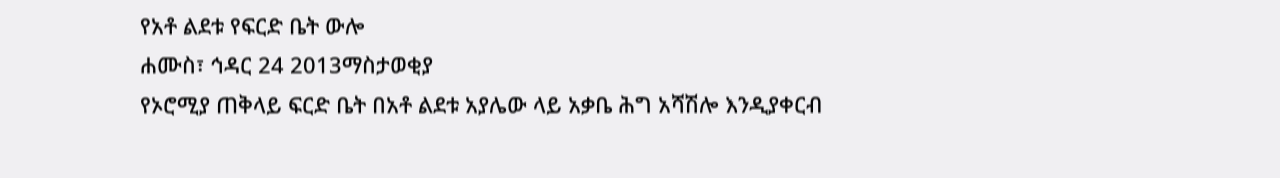የአቶ ልደቱ የፍርድ ቤት ውሎ
ሐሙስ፣ ኅዳር 24 2013ማስታወቂያ
የኦሮሚያ ጠቅላይ ፍርድ ቤት በአቶ ልደቱ አያሌው ላይ አቃቤ ሕግ አሻሽሎ እንዲያቀርብ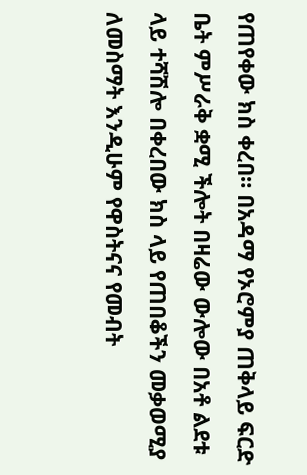የጠየቀው ክስ ቀረበ። በአዳማ የኦሮምያ ጠቅላይ ፍርድ ቤት ምሥራቅ ቋሚ ችሎት በዛሬው ውሎው በአቶ ልደቱ ላይ ተሻሽሎ በቀረበው ክስ ላይ የጠበቆችን መቃወሚያ ለመስማት እንዲሁም የዋስትናና የመብት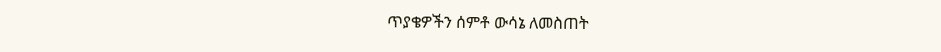ጥያቄዎችን ሰምቶ ውሳኔ ለመስጠት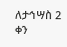ለታኅሣስ 2 ቀን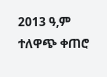2013 ዓ,ም ተለዋጭ ቀጠሮ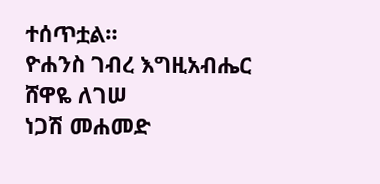ተሰጥቷል።
ዮሐንስ ገብረ እግዚአብሔር
ሸዋዬ ለገሠ
ነጋሽ መሐመድ